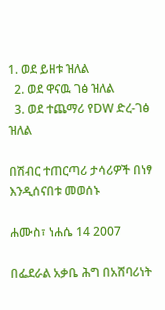1. ወደ ይዘቱ ዝለል
  2. ወደ ዋናዉ ገፅ ዝለል
  3. ወደ ተጨማሪ የDW ድረ-ገፅ ዝለል

በሽብር ተጠርጣሪ ታሳሪዎች በነፃ እንዲሰናበቱ መወሰኑ

ሐሙስ፣ ነሐሴ 14 2007

በፌደራል አቃቤ ሕግ በአሸባሪነት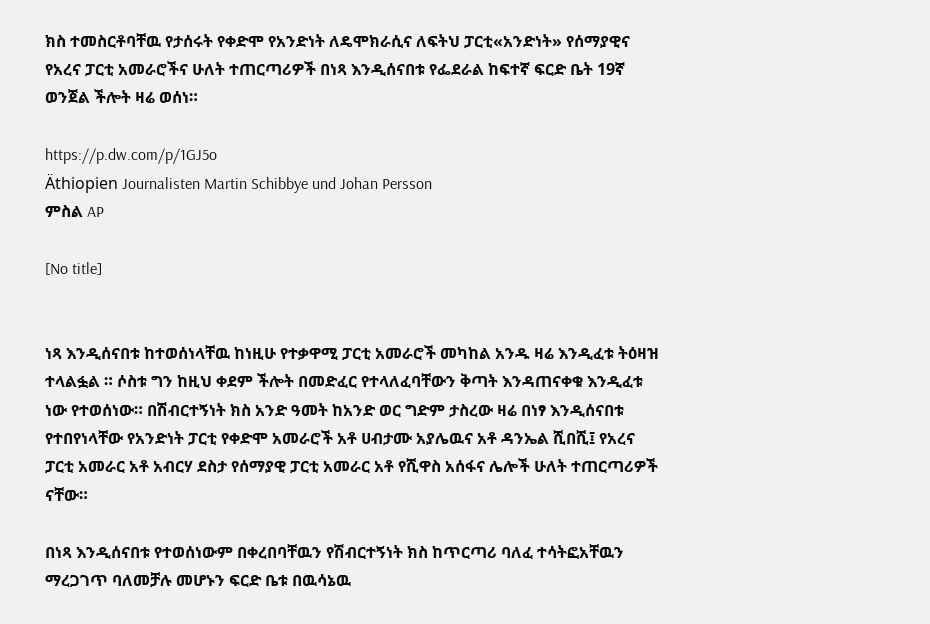ክስ ተመስርቶባቸዉ የታሰሩት የቀድሞ የአንድነት ለዴሞክራሲና ለፍትህ ፓርቲ«አንድነት» የሰማያዊና የአረና ፓርቲ አመራሮችና ሁለት ተጠርጣሪዎች በነጻ እንዲሰናበቱ የፌደራል ከፍተኛ ፍርድ ቤት 19ኛ ወንጀል ችሎት ዛሬ ወሰነ።

https://p.dw.com/p/1GJ5o
Äthiopien Journalisten Martin Schibbye und Johan Persson
ምስል AP

[No title]


ነጻ እንዲሰናበቱ ከተወሰነላቸዉ ከነዚሁ የተቃዋሚ ፓርቲ አመራሮች መካከል አንዱ ዛሬ እንዲፈቱ ትዕዛዝ ተላልፏል ። ሶስቱ ግን ከዚህ ቀደም ችሎት በመድፈር የተላለፈባቸውን ቅጣት እንዳጠናቀቁ እንዲፈቱ ነው የተወሰነው። በሽብርተኝነት ክስ አንድ ዓመት ከአንድ ወር ግድም ታስረው ዛሬ በነፃ እንዲሰናበቱ የተበየነላቸው የአንድነት ፓርቲ የቀድሞ አመራሮች አቶ ሀብታሙ አያሌዉና አቶ ዳንኤል ሺበሺ፤ የአረና ፓርቲ አመራር አቶ አብርሃ ደስታ የሰማያዊ ፓርቲ አመራር አቶ የሺዋስ አሰፋና ሌሎች ሁለት ተጠርጣሪዎች ናቸው።

በነጻ እንዲሰናበቱ የተወሰነውም በቀረበባቸዉን የሽብርተኝነት ክስ ከጥርጣሪ ባለፈ ተሳትፎአቸዉን ማረጋገጥ ባለመቻሉ መሆኑን ፍርድ ቤቱ በዉሳኔዉ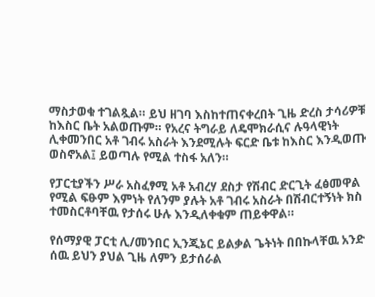ማስታወቁ ተገልጿል። ይህ ዘገባ እስከተጠናቀረበት ጊዜ ድረስ ታሳሪዎቹ ከእስር ቤት አልወጡም። የአረና ትግራይ ለዴሞክራሲና ሉዓላዊነት ሊቀመንበር አቶ ገብሩ አስራት እንደሚሉት ፍርድ ቤቱ ከእስር እንዲወጡ ወስኖአል፤ ይወጣሉ የሚል ተስፋ አለን።

የፓርቲያችን ሥራ አስፈፃሚ አቶ አብረሃ ደስታ የሽብር ድርጊት ፈፅመዋል የሚል ፍፁም እምነት የለንም ያሉት አቶ ገብሩ አስራት በሽብርተኝነት ክስ ተመስርቶባቸዉ የታሰሩ ሁሉ እንዲለቀቁም ጠይቀዋል።

የሰማያዊ ፓርቲ ሊ/መንበር ኢንጂኔር ይልቃል ጌትነት በበኩላቸዉ አንድ ሰዉ ይህን ያህል ጊዜ ለምን ይታሰራል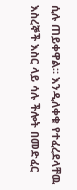ሲሉ ጠይቀዋል። እንዲለቀቁ የተፈረደላቸዉ እስረኞች እስር ላይ ሳሉ ችሎት በመድፈር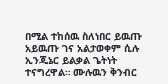በሚል ተከሰዉ ስለነበር ይዉጡ አይዉጡ ገና አልታወቀም ሲሉ ኢንጂኔር ይልቃል ጌትነት ተናግረዋል። ሙሉዉን ቅንብር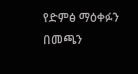የድምፅ ማዕቀፉን በመጫን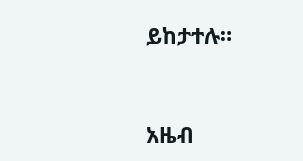ይከታተሉ።


አዜብ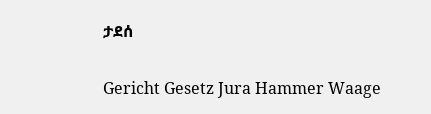ታደሰ

Gericht Gesetz Jura Hammer Waage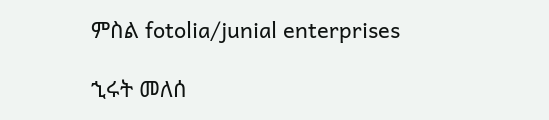ምስል fotolia/junial enterprises

ኂሩት መለሰ